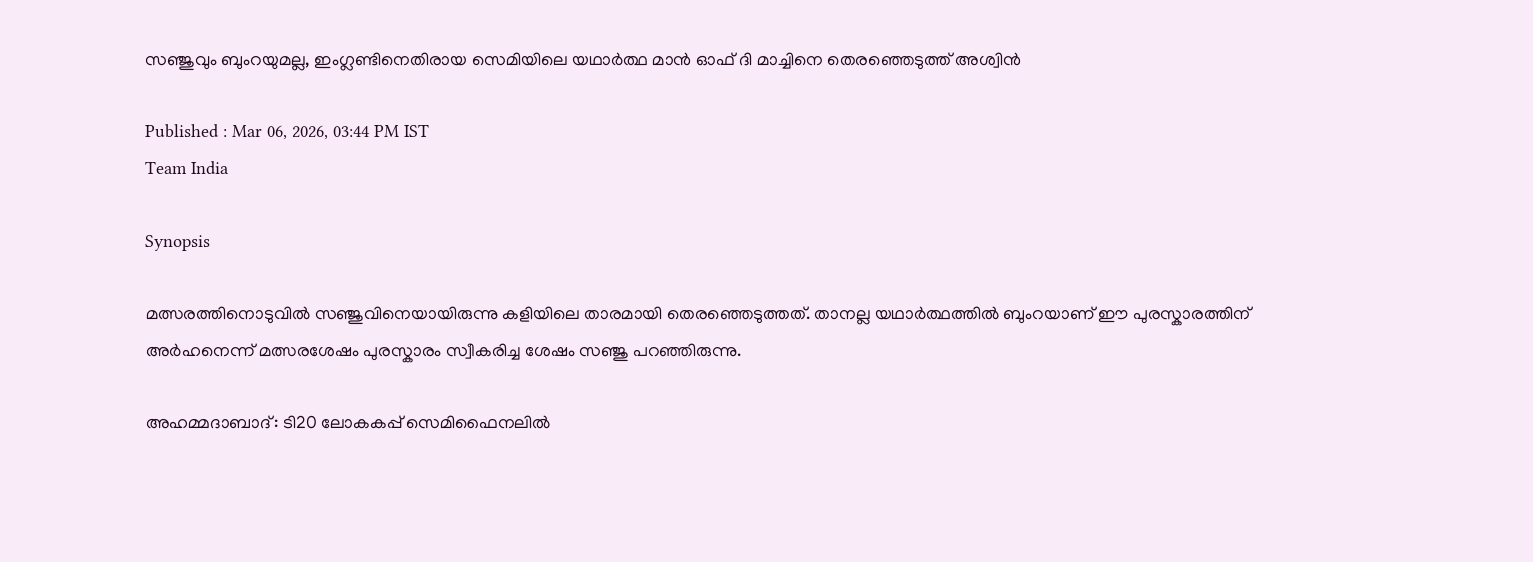സഞ്ജുവും ബുംറയുമല്ല, ഇംഗ്ലണ്ടിനെതിരായ സെമിയിലെ യഥാര്‍ത്ഥ മാന്‍ ഓഫ് ദി മാച്ചിനെ തെരഞ്ഞെടുത്ത് അശ്വിൻ

Published : Mar 06, 2026, 03:44 PM IST
Team India

Synopsis

മത്സരത്തിനൊടുവില്‍ സഞ്ജുവിനെയായിരുന്നു കളിയിലെ താരമായി തെരഞ്ഞെടുത്തത്. താനല്ല യഥാര്‍ത്ഥത്തില്‍ ബുംറയാണ് ഈ പുരസ്കാരത്തിന് അര്‍ഹനെന്ന് മത്സരശേഷം പുരസ്കാരം സ്വീകരിച്ച ശേഷം സഞ്ജു പറഞ്ഞിരുന്നു.

അഹമ്മദാബാദ്: ടി20 ലോകകപ്പ് സെമിഫൈനലിൽ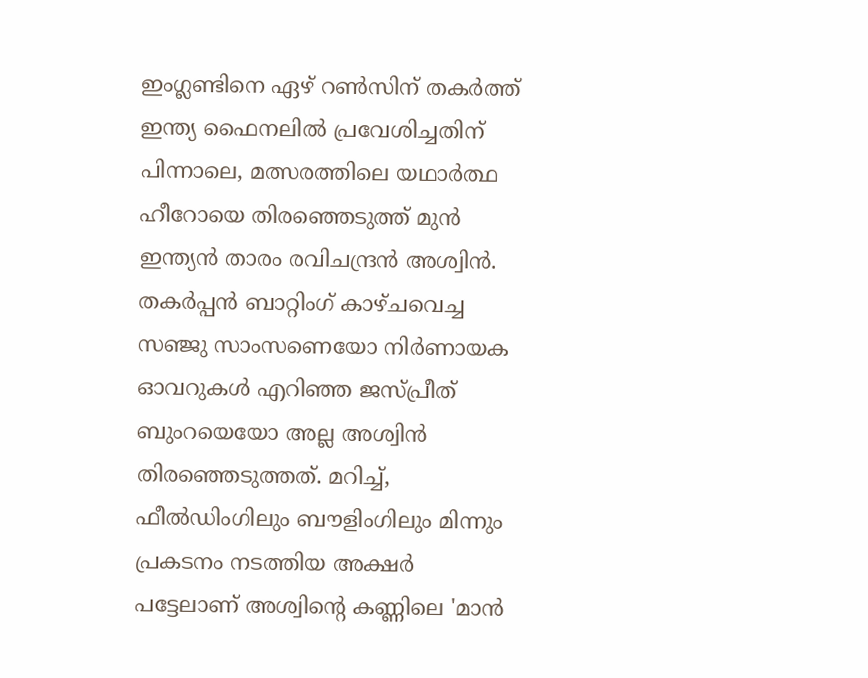ഇംഗ്ലണ്ടിനെ ഏഴ് റൺസിന് തകർത്ത് ഇന്ത്യ ഫൈനലിൽ പ്രവേശിച്ചതിന് പിന്നാലെ, മത്സരത്തിലെ യഥാർത്ഥ ഹീറോയെ തിരഞ്ഞെടുത്ത് മുൻ ഇന്ത്യൻ താരം രവിചന്ദ്രൻ അശ്വിൻ. തകർപ്പൻ ബാറ്റിംഗ് കാഴ്ചവെച്ച സഞ്ജു സാംസണെയോ നിർണായക ഓവറുകൾ എറിഞ്ഞ ജസ്പ്രീത് ബുംറയെയോ അല്ല അശ്വിൻ തിരഞ്ഞെടുത്തത്. മറിച്ച്, ഫീൽഡിംഗിലും ബൗളിംഗിലും മിന്നും പ്രകടനം നടത്തിയ അക്ഷർ പട്ടേലാണ് അശ്വിന്‍റെ കണ്ണിലെ 'മാൻ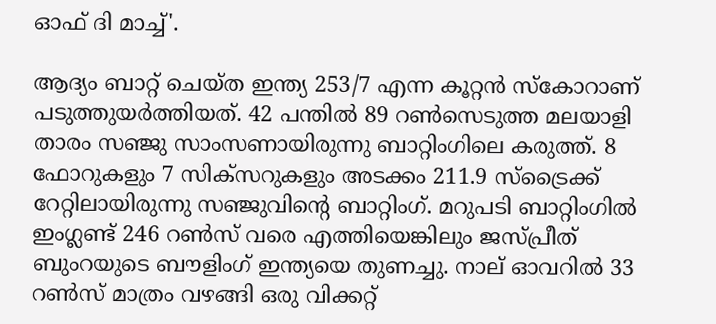ഓഫ് ദി മാച്ച്'.

ആദ്യം ബാറ്റ് ചെയ്ത ഇന്ത്യ 253/7 എന്ന കൂറ്റൻ സ്കോറാണ് പടുത്തുയർത്തിയത്. 42 പന്തിൽ 89 റൺസെടുത്ത മലയാളി താരം സഞ്ജു സാംസണായിരുന്നു ബാറ്റിംഗിലെ കരുത്ത്. 8 ഫോറുകളും 7 സിക്സറുകളും അടക്കം 211.9 സ്ട്രൈക്ക് റേറ്റിലായിരുന്നു സഞ്ജുവിന്റെ ബാറ്റിംഗ്. മറുപടി ബാറ്റിംഗിൽ ഇംഗ്ലണ്ട് 246 റൺസ് വരെ എത്തിയെങ്കിലും ജസ്പ്രീത് ബുംറയുടെ ബൗളിംഗ് ഇന്ത്യയെ തുണച്ചു. നാല് ഓവറിൽ 33 റൺസ് മാത്രം വഴങ്ങി ഒരു വിക്കറ്റ്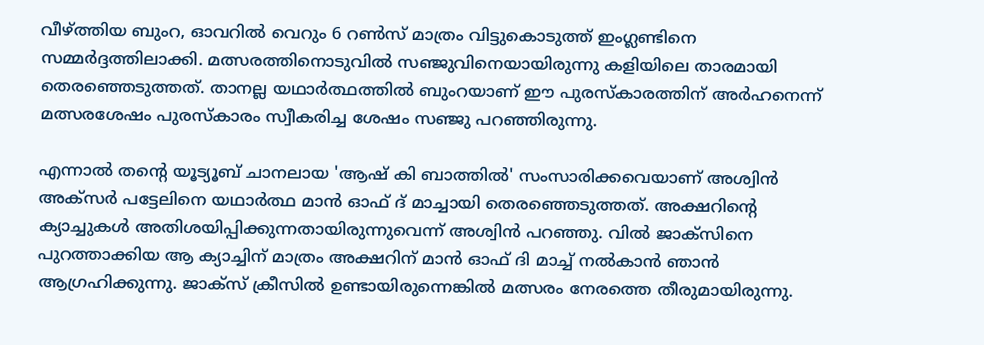വീഴ്ത്തിയ ബുംറ, ഓവറിൽ വെറും 6 റൺസ് മാത്രം വിട്ടുകൊടുത്ത് ഇംഗ്ലണ്ടിനെ സമ്മർദ്ദത്തിലാക്കി. മത്സരത്തിനൊടുവില്‍ സഞ്ജുവിനെയായിരുന്നു കളിയിലെ താരമായി തെരഞ്ഞെടുത്തത്. താനല്ല യഥാര്‍ത്ഥത്തില്‍ ബുംറയാണ് ഈ പുരസ്കാരത്തിന് അര്‍ഹനെന്ന് മത്സരശേഷം പുരസ്കാരം സ്വീകരിച്ച ശേഷം സഞ്ജു പറഞ്ഞിരുന്നു.

എന്നാല്‍ തന്‍റെ യൂട്യൂബ് ചാനലായ 'ആഷ് കി ബാത്തിൽ' സംസാരിക്കവെയാണ് അശ്വിൻ അക്സർ പട്ടേലിനെ യഥാര്‍ത്ഥ മാന്‍ ഓഫ് ദ് മാച്ചായി തെരഞ്ഞെടുത്തത്. അക്ഷറിന്‍റെ ക്യാച്ചുകൾ അതിശയിപ്പിക്കുന്നതായിരുന്നുവെന്ന് അശ്വിന്‍ പറഞ്ഞു. വിൽ ജാക്‌സിനെ പുറത്താക്കിയ ആ ക്യാച്ചിന് മാത്രം അക്ഷറിന് മാൻ ഓഫ് ദി മാച്ച് നൽകാൻ ഞാൻ ആഗ്രഹിക്കുന്നു. ജാക്‌സ് ക്രീസിൽ ഉണ്ടായിരുന്നെങ്കിൽ മത്സരം നേരത്തെ തീരുമായിരുന്നു.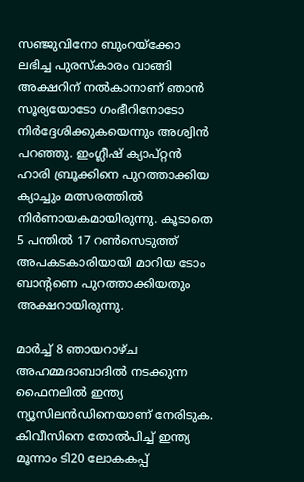സഞ്ജുവിനോ ബുംറയ്ക്കോ ലഭിച്ച പുരസ്കാരം വാങ്ങി അക്ഷറിന് നൽകാനാണ് ഞാൻ സൂര്യയോടോ ഗംഭീറിനോടോ നിർദ്ദേശിക്കുകയെന്നും അശ്വിൻ പറഞ്ഞു. ഇംഗ്ലീഷ് ക്യാപ്റ്റൻ ഹാരി ബ്രൂക്കിനെ പുറത്താക്കിയ ക്യാച്ചും മത്സരത്തിൽ നിർണായകമായിരുന്നു. കൂടാതെ 5 പന്തിൽ 17 റൺസെടുത്ത് അപകടകാരിയായി മാറിയ ടോം ബാന്‍റണെ പുറത്താക്കിയതും അക്ഷറായിരുന്നു.

മാർച്ച് 8 ഞായറാഴ്ച അഹമ്മദാബാദിൽ നടക്കുന്ന ഫൈനലിൽ ഇന്ത്യ ന്യൂസിലൻഡിനെയാണ് നേരിടുക. കിവീസിനെ തോല്‍പിച്ച് ഇന്ത്യ മൂന്നാം ടി20 ലോകകപ്പ്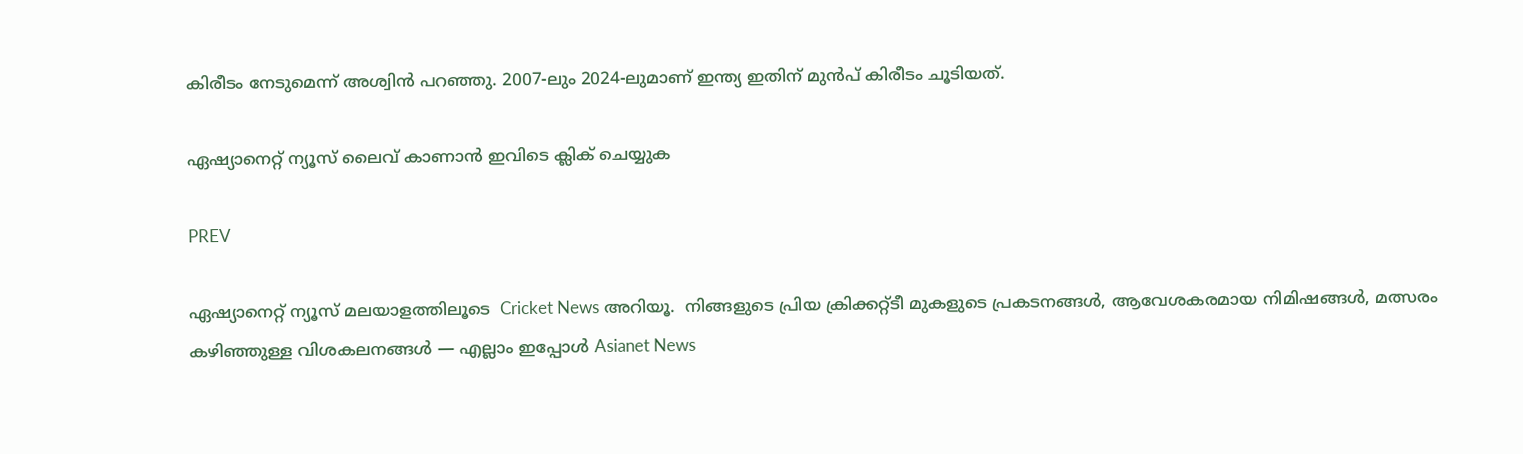കിരീടം നേടുമെന്ന് അശ്വിൻ പറഞ്ഞു. 2007-ലും 2024-ലുമാണ് ഇന്ത്യ ഇതിന് മുൻപ് കിരീടം ചൂടിയത്.

ഏഷ്യാനെറ്റ് ന്യൂസ് ലൈവ് കാണാന്‍ ഇവിടെ ക്ലിക് ചെയ്യുക

PREV

ഏഷ്യാനെറ്റ് ന്യൂസ് മലയാളത്തിലൂടെ  Cricket News അറിയൂ.  നിങ്ങളുടെ പ്രിയ ക്രിക്കറ്റ്ടീ മുകളുടെ പ്രകടനങ്ങൾ, ആവേശകരമായ നിമിഷങ്ങൾ, മത്സരം കഴിഞ്ഞുള്ള വിശകലനങ്ങൾ — എല്ലാം ഇപ്പോൾ Asianet News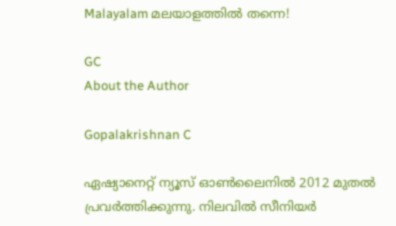Malayalam മലയാളത്തിൽ തന്നെ!

GC
About the Author

Gopalakrishnan C

ഏഷ്യാനെറ്റ് ന്യൂസ് ഓണ്‍ലൈനില്‍ 2012 മുതല്‍ പ്രവര്‍ത്തിക്കുന്നു. നിലവില്‍ സീനിയര്‍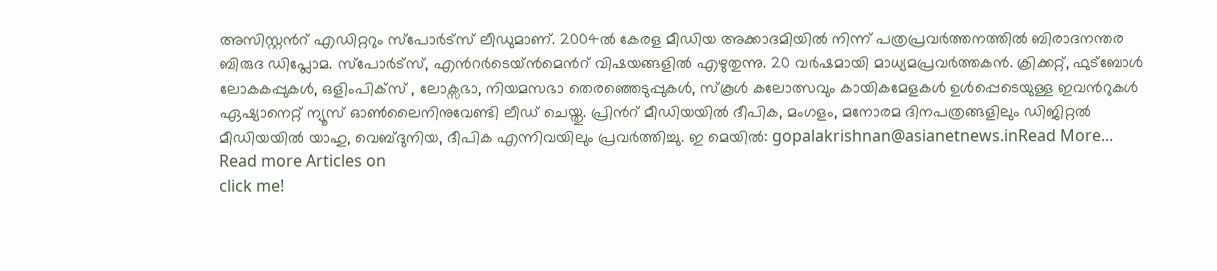അസിസ്റ്റന്‍റ് എഡിറ്ററും സ്പോർട്സ് ലീഡുമാണ്. 2004ൽ കേരള മീഡിയ അക്കാദമിയില്‍ നിന്ന് പത്രപ്രവര്‍ത്തനത്തില്‍ ബിരാദനന്തര ബിരുദ ഡിപ്ലോമ. സ്പോര്‍ട്സ്, എന്‍റര്‍ടെയ്ൻമെന്‍റ് വിഷയങ്ങളില്‍ എഴുതുന്നു. 20 വര്‍ഷമായി മാധ്യമപ്രവര്‍ത്തകൻ. ക്രിക്കറ്റ്, ഫുട്ബോള്‍ ലോകകപ്പുകൾ, ഒളിംപിക്സ് , ലോക്സഭാ, നിയമസഭാ തെരഞ്ഞെടുപ്പുകള്‍, സ്കൂള്‍ കലോത്സവും കായികമേളകള്‍ ഉള്‍പ്പെടെയുള്ള ഇവന്‍റുകള്‍ ഏഷ്യാനെറ്റ് ന്യൂസ് ഓണ്‍ലൈനിനുവേണ്ടി ലീഡ് ചെയ്തു. പ്രിന്‍റ് മീഡിയയില്‍ ദീപിക, മംഗളം, മനോരമ ദിനപത്രങ്ങളിലും ഡിജിറ്റൽ മീഡിയയില്‍ യാഹു, വെബ്ദുനിയ, ദീപിക എന്നിവയിലും പ്രവര്‍ത്തിച്ചു. ഇ മെയില്‍: gopalakrishnan@asianetnews.inRead More...
Read more Articles on
click me!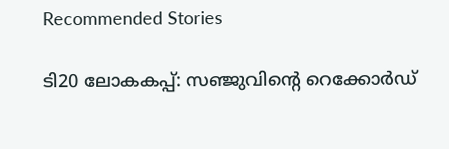Recommended Stories

ടി20 ലോകകപ്പ്: സഞ്ജുവിന്റെ റെക്കോർഡ്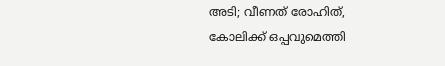അടി; വീണത് രോഹിത്, കോലിക്ക് ഒപ്പവുമെത്തി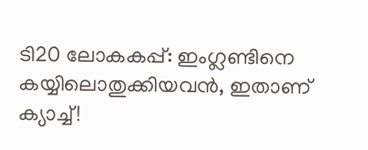ടി20 ലോകകപ്പ്: ഇംഗ്ലണ്ടിനെ കയ്യിലൊതുക്കിയവൻ, ഇതാണ് ക്യാച്ച്!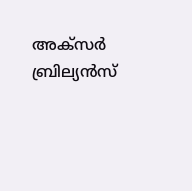അക്സർ ബ്രില്യൻസ്